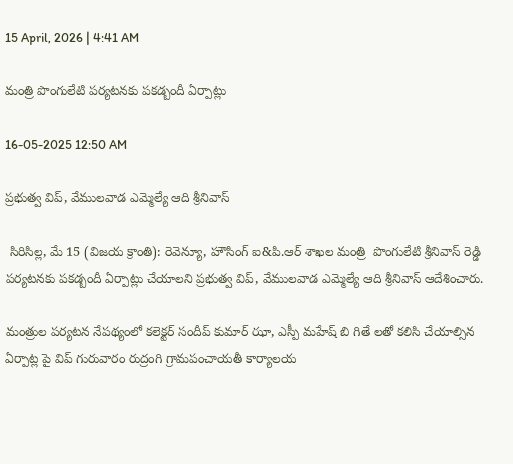15 April, 2026 | 4:41 AM

మంత్రి పొంగులేటి పర్యటనకు పకడ్బందీ ఏర్పాట్లు

16-05-2025 12:50 AM

ప్రభుత్వ విప్, వేములవాడ ఎమ్మెల్యే ఆది శ్రీనివాస్

 సిరిసిల్ల, మే 15 (విజయ క్రాంతి): రెవెన్యూ, హౌసింగ్ ఐ&పి.ఆర్ శాఖల మంత్రి  పొంగులేటి శ్రీనివాస్ రెడ్డి పర్యటనకు పకడ్బందీ ఏర్పాట్లు చేయాలని ప్రభుత్వ విప్, వేములవాడ ఎమ్మెల్యే ఆది శ్రీనివాస్ ఆదేశించారు.

మంత్రుల పర్యటన నేపథ్యంలో కలెక్టర్ సందీప్ కుమార్ ఝా, ఎస్పీ మహేష్ బి గితే లతో కలిసి చేయాల్సిన ఏర్పాట్ల పై విప్ గురువారం రుద్రంగి గ్రామపంచాయతీ కార్యాలయ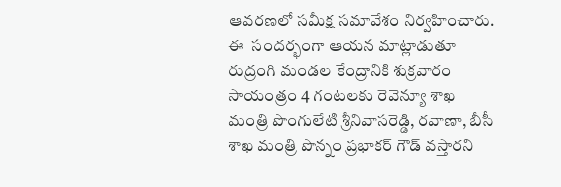ఆవరణలో సమీక్ష సమావేశం నిర్వహించారు. ఈ  సందర్భంగా ఆయన మాట్లాడుతూ రుద్రంగి మండల కేంద్రానికి శుక్రవారం సాయంత్రం 4 గంటలకు రెవెన్యూ శాఖ మంత్రి పొంగులేటి శ్రీనివాసరెడ్డి, రవాణా, బీసీ శాఖ మంత్రి పొన్నం ప్రభాకర్ గౌడ్ వస్తారని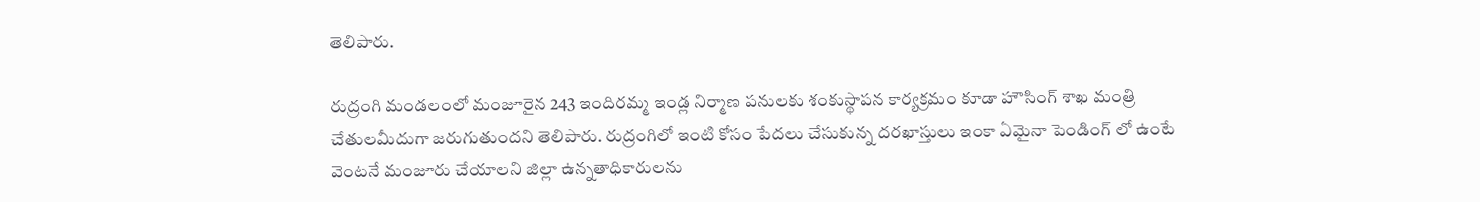తెలిపారు.

రుద్రంగి మండలంలో మంజూరైన 243 ఇందిరమ్మ ఇండ్ల నిర్మాణ పనులకు శంకుస్థాపన కార్యక్రమం కూడా హౌసింగ్ శాఖ మంత్రి చేతులమీదుగా జరుగుతుందని తెలిపారు. రుద్రంగిలో ఇంటి కోసం పేదలు చేసుకున్న దరఖాస్తులు ఇంకా ఏమైనా పెండింగ్ లో ఉంటే వెంటనే మంజూరు చేయాలని జిల్లా ఉన్నతాధికారులను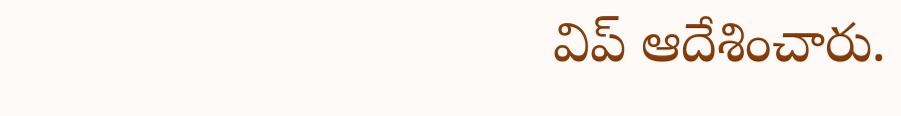విప్ ఆదేశించారు.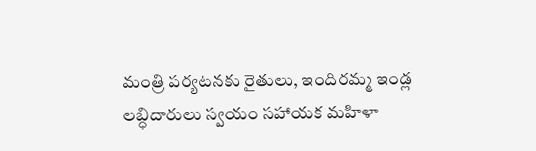మంత్రి పర్యటనకు రైతులు, ఇందిరమ్మ ఇండ్ల లబ్ధిదారులు స్వయం సహాయక మహిళా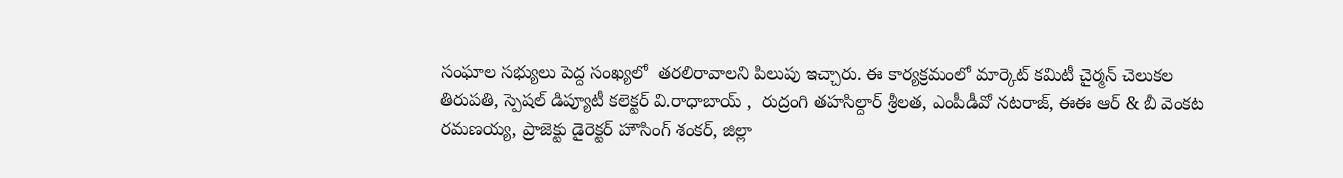సంఘాల సభ్యులు పెద్ద సంఖ్యలో  తరలిరావాలని పిలుపు ఇచ్చారు. ఈ కార్యక్రమంలో మార్కెట్ కమిటీ చైర్మన్ చెలుకల తిరుపతి, స్పెషల్ డిప్యూటీ కలెక్టర్ వి.రాధాబాయ్ ,  రుద్రంగి తహసిల్దార్ శ్రీలత, ఎంపీడీవో నటరాజ్, ఈఈ ఆర్ & బీ వెంకట రమణయ్య, ప్రాజెక్టు డైరెక్టర్ హౌసింగ్ శంకర్, జిల్లా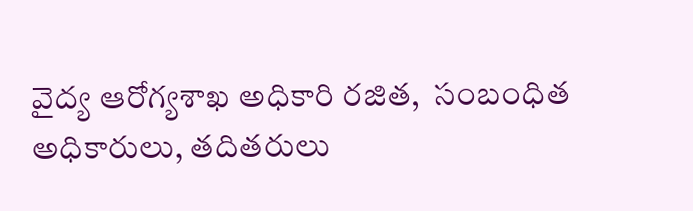వైద్య ఆరోగ్యశాఖ అధికారి రజిత,  సంబంధిత అధికారులు, తదితరులు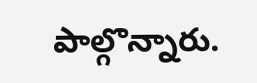పాల్గొన్నారు.